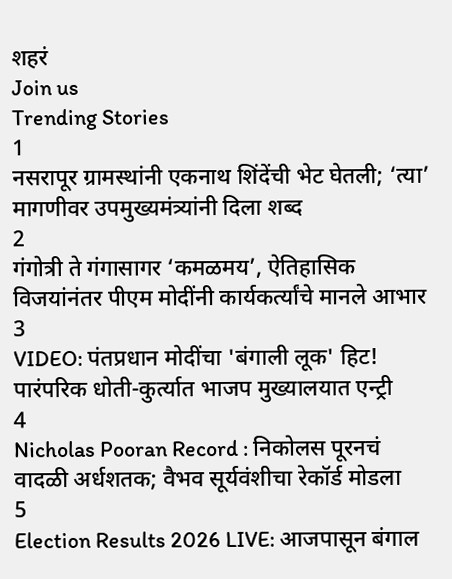शहरं
Join us
Trending Stories
1
नसरापूर ग्रामस्थांनी एकनाथ शिंदेंची भेट घेतली; ‘त्या’ मागणीवर उपमुख्यमंत्र्यांनी दिला शब्द
2
गंगोत्री ते गंगासागर ‘कमळमय’, ऐतिहासिक विजयांनंतर पीएम मोदींनी कार्यकर्त्यांचे मानले आभार
3
VIDEO: पंतप्रधान मोदींचा 'बंगाली लूक' हिट! पारंपरिक धोती-कुर्त्यात भाजप मुख्यालयात एन्ट्री
4
Nicholas Pooran Record : निकोलस पूरनचं वादळी अर्धशतक; वैभव सूर्यवंशीचा रेकॉर्ड मोडला
5
Election Results 2026 LIVE: आजपासून बंगाल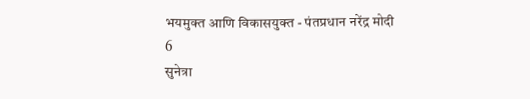भयमुक्त आणि विकासयुक्त - पंतप्रधान नरेंद्र मोदी
6
सुनेत्रा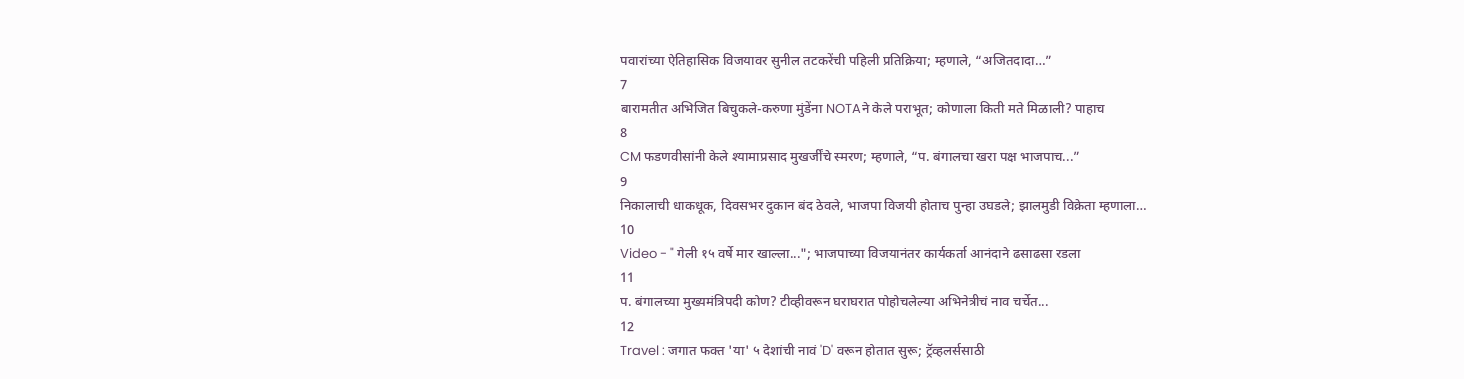पवारांच्या ऐतिहासिक विजयावर सुनील तटकरेंची पहिली प्रतिक्रिया; म्हणाले, “अजितदादा…”
7
बारामतीत अभिजित बिचुकले-करुणा मुंडेंना NOTAने केले पराभूत; कोणाला किती मते मिळाली? पाहाच
8
CM फडणवीसांनी केले श्यामाप्रसाद मुखर्जींचे स्मरण; म्हणाले, “प. बंगालचा खरा पक्ष भाजपाच...”
9
निकालाची धाकधूक, दिवसभर दुकान बंद ठेवले, भाजपा विजयी होताच पुन्हा उघडले; झालमुडी विक्रेता म्हणाला…
10
Video - " गेली १५ वर्षे मार खाल्ला..."; भाजपाच्या विजयानंतर कार्यकर्ता आनंदाने ढसाढसा रडला
11
प. बंगालच्या मुख्यमंत्रिपदी कोण? टीव्हीवरून घराघरात पोहोचलेल्या अभिनेत्रीचं नाव चर्चेत...
12
Travel : जगात फक्त 'या' ५ देशांची नावं 'D' वरून होतात सुरू; ट्रॅव्हलर्ससाठी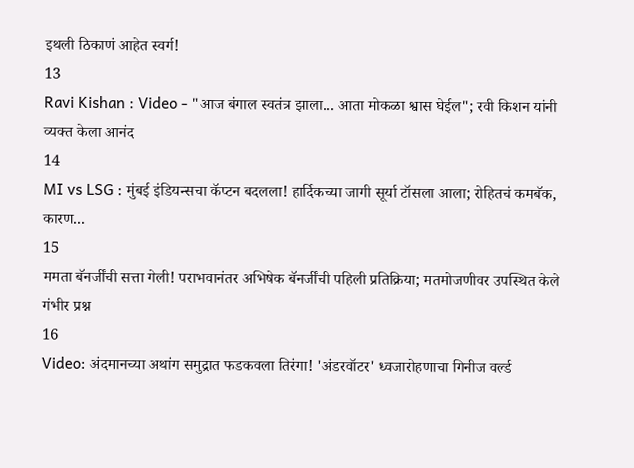इथली ठिकाणं आहेत स्वर्ग!
13
Ravi Kishan : Video - "आज बंगाल स्वतंत्र झाला... आता मोकळा श्वास घेईल"; रवी किशन यांनी व्यक्त केला आनंद
14
MI vs LSG : मुंबई इंडियन्सचा कॅप्टन बदलला! हार्दिकच्या जागी सूर्या टॉसला आला; रोहितचं कमबॅक, कारण...
15
ममता बॅनर्जींची सत्ता गेली! पराभवानंतर अभिषेक बॅनर्जींची पहिली प्रतिक्रिया; मतमोजणीवर उपस्थित केले गंभीर प्रश्न
16
Video: अंदमानच्या अथांग समुद्रात फडकवला तिरंगा! 'अंडरवॉटर' ध्वजारोहणाचा गिनीज वर्ल्ड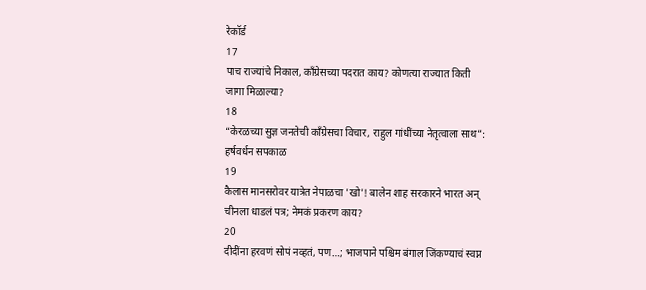रेकॉर्ड
17
पाच राज्यांचे निकाल, काँग्रेसच्या पदरात काय? कोणत्या राज्यात किती जागा मिळाल्या?
18
“केरळच्या सुज्ञ जनतेची काँग्रेसचा विचार, राहुल गांधींच्या नेतृत्वाला साथ”: हर्षवर्धन सपकाळ
19
कैलास मानसरोवर यात्रेत नेपाळचा 'खो'! बालेन शाह सरकारने भारत अन् चीनला धाडलं पत्र; नेमकं प्रकरण काय?
20
दीदींना हरवणं सोपं नव्हतं, पण…; भाजपाने पश्चिम बंगाल जिंकण्याचं स्वप्न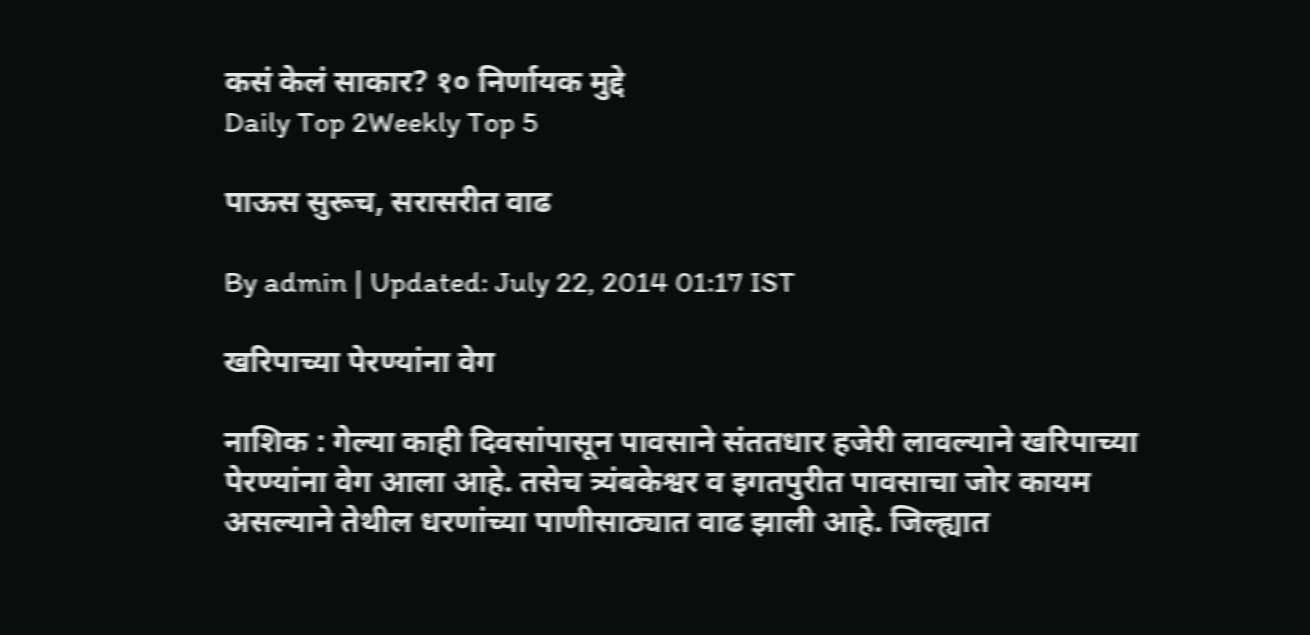कसं केलं साकार? १० निर्णायक मुद्दे
Daily Top 2Weekly Top 5

पाऊस सुरूच, सरासरीत वाढ

By admin | Updated: July 22, 2014 01:17 IST

खरिपाच्या पेरण्यांना वेग

नाशिक : गेल्या काही दिवसांपासून पावसाने संततधार हजेरी लावल्याने खरिपाच्या पेरण्यांना वेग आला आहे. तसेच त्र्यंबकेश्वर व इगतपुरीत पावसाचा जोर कायम असल्याने तेथील धरणांच्या पाणीसाठ्यात वाढ झाली आहे. जिल्ह्यात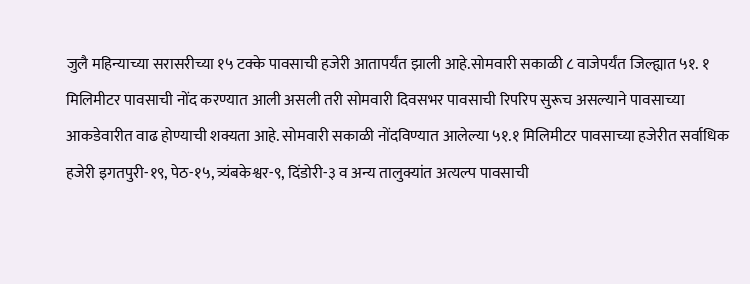जुलै महिन्याच्या सरासरीच्या १५ टक्के पावसाची हजेरी आतापर्यंत झाली आहे.सोमवारी सकाळी ८ वाजेपर्यंत जिल्ह्यात ५१. १ मिलिमीटर पावसाची नोंद करण्यात आली असली तरी सोमवारी दिवसभर पावसाची रिपरिप सुरूच असल्याने पावसाच्या आकडेवारीत वाढ होण्याची शक्यता आहे. सोमवारी सकाळी नोंदविण्यात आलेल्या ५१.१ मिलिमीटर पावसाच्या हजेरीत सर्वाधिक हजेरी इगतपुरी-१९, पेठ-१५, त्र्यंबकेश्वर-९, दिंडोरी-३ व अन्य तालुक्यांत अत्यल्प पावसाची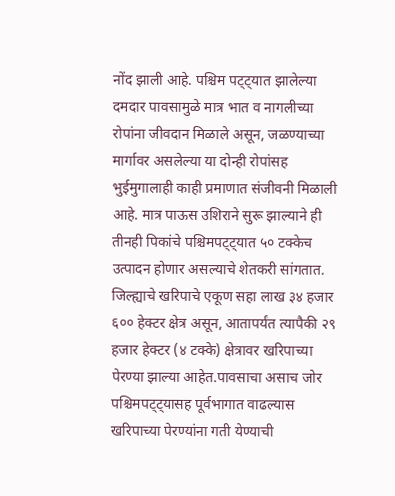नोंद झाली आहे. पश्चिम पट्ट्यात झालेल्या दमदार पावसामुळे मात्र भात व नागलीच्या रोपांना जीवदान मिळाले असून, जळण्याच्या मार्गावर असलेल्या या दोन्ही रोपांसह भुईमुगालाही काही प्रमाणात संजीवनी मिळाली आहे. मात्र पाऊस उशिराने सुरू झाल्याने ही तीनही पिकांचे पश्चिमपट्ट्यात ५० टक्केच उत्पादन होणार असल्याचे शेतकरी सांगतात. जिल्ह्याचे खरिपाचे एकूण सहा लाख ३४ हजार ६०० हेक्टर क्षेत्र असून, आतापर्यंत त्यापैकी २९ हजार हेक्टर (४ टक्के) क्षेत्रावर खरिपाच्या पेरण्या झाल्या आहेत.पावसाचा असाच जोर पश्चिमपट्ट्यासह पूर्वभागात वाढल्यास खरिपाच्या पेरण्यांना गती येण्याची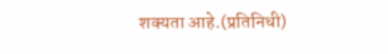शक्यता आहे.(प्रतिनिधी)